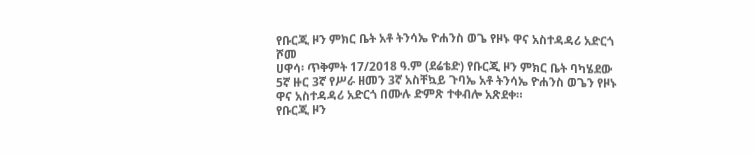የቡርጂ ዞን ምክር ቤት አቶ ትንሳኤ ዮሐንስ ወጌ የዞኑ ዋና አስተዳዳሪ አድርጎ ሾመ
ሀዋሳ፡ ጥቅምት 17/2018 ዓ.ም (ደሬቴድ) የቡርጂ ዞን ምክር ቤት ባካሄደው 5ኛ ዙር 3ኛ የሥራ ዘመን 3ኛ አስቸኳይ ጉባኤ አቶ ትንሳኤ ዮሐንስ ወጌን የዞኑ ዋና አስተዳዳሪ አድርጎ በሙሉ ድምጽ ተቀብሎ አጽደቀ።
የቡርጂ ዞን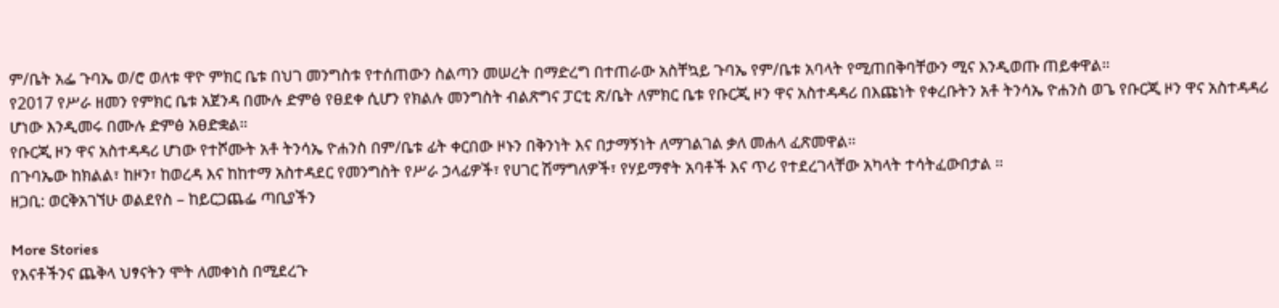ም/ቤት አፌ ጉባኤ ወ/ሮ ወለቱ ዋዮ ምክር ቤቱ በህገ መንግስቱ የተሰጠውን ስልጣን መሠረት በማድረግ በተጠራው አስቸኳይ ጉባኤ የም/ቤቱ አባላት የሚጠበቅባቸውን ሚና እንዲወጡ ጠይቀዋል።
የ2017 የሥራ ዘመን የምክር ቤቱ አጀንዳ በሙሉ ድምፅ የፀደቀ ሲሆን የክልሉ መንግስት ብልጽግና ፓርቲ ጽ/ቤት ለምክር ቤቱ የቡርጂ ዞን ዋና አስተዳዳሪ በእጩነት የቀረቡትን አቶ ትንሳኤ ዮሐንስ ወጌ የቡርጂ ዞን ዋና አስተዳዳሪ ሆነው እንዲመሩ በሙሉ ድምፅ አፀድቋል።
የቡርጂ ዞን ዋና አስተዳዳሪ ሆነው የተሾሙት አቶ ትንሳኤ ዮሐንስ በም/ቤቱ ፊት ቀርበው ዞኑን በቅንነት እና በታማኝነት ለማገልገል ቃለ መሐላ ፈጽመዋል።
በጉባኤው ከክልል፣ ከዞን፣ ከወረዳ እና ከከተማ አስተዳደር የመንግስት የሥራ ኃላፊዎች፣ የሀገር ሽማግለዎች፣ የሃይማኖት አባቶች እና ጥሪ የተደረገላቸው አካላት ተሳትፈውበታል ።
ዘጋቢ: ወርቅአገኘሁ ወልደየስ – ከይርጋጨፌ ጣቢያችን

More Stories
የእናቶችንና ጨቅላ ህፃናትን ሞት ለመቀነስ በሚደረጉ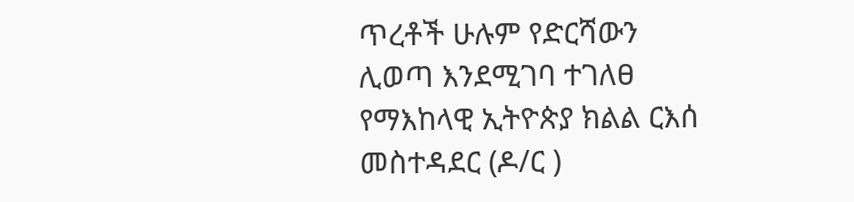ጥረቶች ሁሉም የድርሻውን ሊወጣ እንደሚገባ ተገለፀ
የማእከላዊ ኢትዮጵያ ክልል ርእሰ መስተዳደር (ዶ/ር )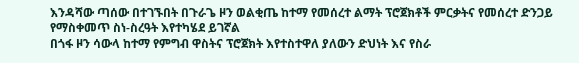እንዳሻው ጣሰው በተገኙበት በጉራጌ ዞን ወልቂጤ ከተማ የመሰረተ ልማት ፕሮጀክቶች ምርቃትና የመሰረተ ድንጋይ የማስቀመጥ ስነ-ስረዓት እየተካሄደ ይገኛል
በጎፋ ዞን ሳውላ ከተማ የምግብ ዋስትና ፕሮጀክት እየተስተዋለ ያለውን ድህነት እና የስራ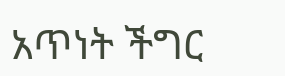አጥነት ችግር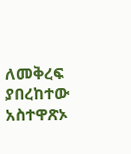ለመቅረፍ ያበረከተው አስተዋጽኦ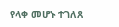የላቀ መሆኑ ተገለጸ